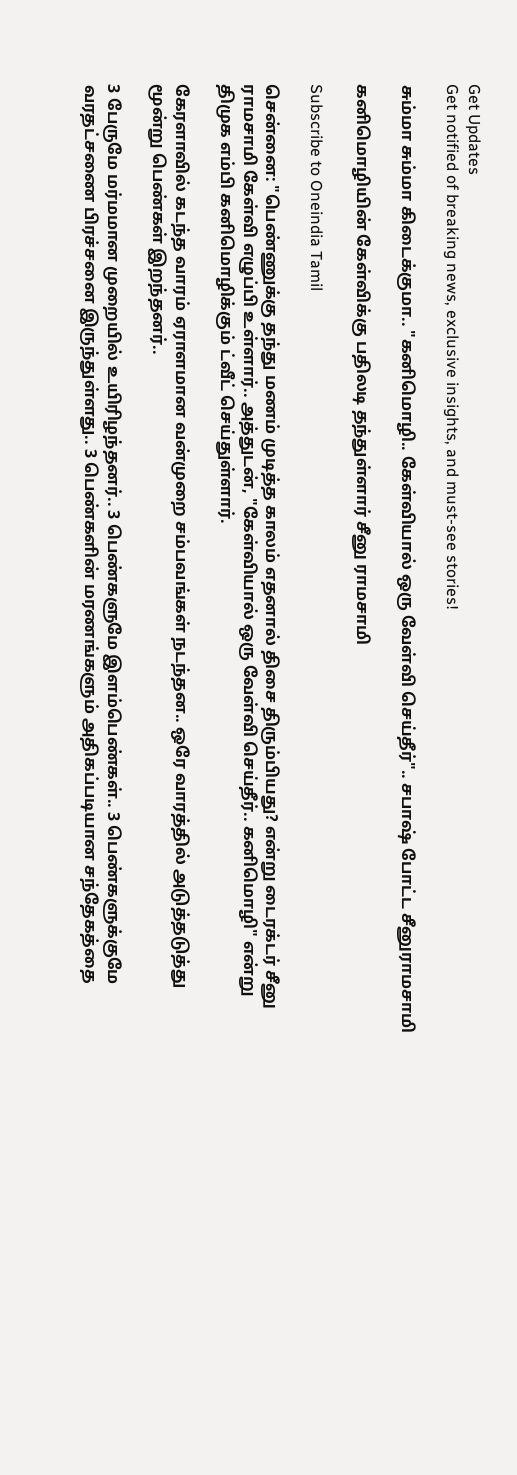Get Updates
Get notified of breaking news, exclusive insights, and must-see stories!

சும்மா சும்மா கிடைக்குமா.. "கனிமொழி.. கேள்வியால் ஒரு வேள்வி செய்தீர்".. சபாஷ் போட்ட சீனுராமசாமி

கனிமொழியின் கேள்விக்கு பதிலடி தந்துள்ளார் சீனு ராமசாமி

Subscribe to Oneindia Tamil

சென்னை: "பெண்ணுக்கு தந்து மணம் முடித்த காலம் எதனால் திசை திரும்பியது? என்று டைரக்டர் சீனு ராமசாமி கேள்வி எழுப்பி உள்ளார்.. அத்துடன், "கேள்வியால் ஒரு வேள்வி செய்தீர்.. கனிமொழி" என்று திமுக எம்பி கனிமொழிக்கும் ட்வீட் செய்துள்ளார்.

கேரளாவில் கடந்த வாரம் ஏராளமான வன்முறை சம்பவங்கள் நடந்தன.. ஒரே வாரத்தில் அடுத்தடுத்து மூன்று பெண்கள் இறந்தனர்..

3 பேருமே மர்மமான முறையில் உயிரிழந்தனர்.. 3 பெண்களுமே இளம்பெண்கள்.. 3 பெண்களுக்குமே வரதட்சணை பிரச்சனை இருந்துள்ளது.. 3 பெண்களின் மரணங்களும் அதிகப்படியான சந்தேகத்தை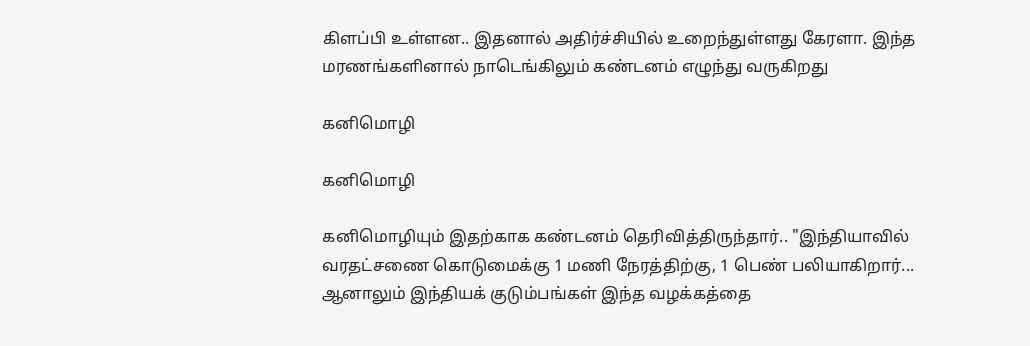கிளப்பி உள்ளன.. இதனால் அதிர்ச்சியில் உறைந்துள்ளது கேரளா. இந்த மரணங்களினால் நாடெங்கிலும் கண்டனம் எழுந்து வருகிறது

கனிமொழி

கனிமொழி

கனிமொழியும் இதற்காக கண்டனம் தெரிவித்திருந்தார்.. "இந்தியாவில் வரதட்சணை கொடுமைக்கு 1 மணி நேரத்திற்கு, 1 பெண் பலியாகிறார்... ஆனாலும் இந்தியக் குடும்பங்கள் இந்த வழக்கத்தை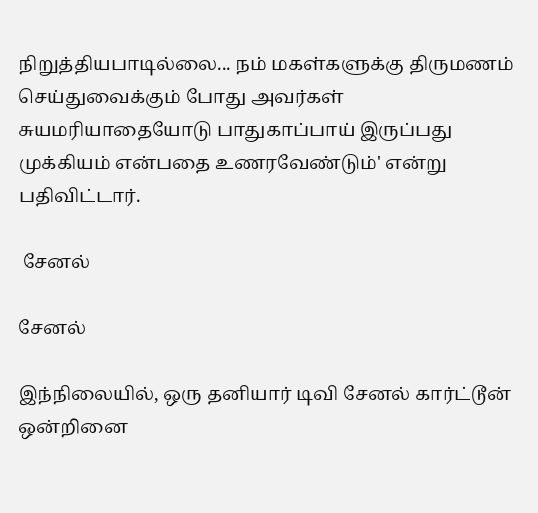நிறுத்தியபாடில்லை... நம் மகள்களுக்கு திருமணம் செய்துவைக்கும் போது அவர்கள் சுயமரியாதையோடு பாதுகாப்பாய் இருப்பது முக்கியம் என்பதை உணரவேண்டும்' என்று பதிவிட்டார்.

 சேனல்

சேனல்

இந்நிலையில், ஒரு தனியார் டிவி சேனல் கார்ட்டூன் ஒன்றினை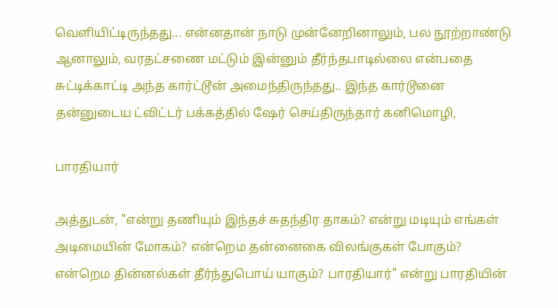வெளியிட்டிருந்தது... என்னதான் நாடு முன்னேறினாலும், பல நூற்றாண்டு ஆனாலும், வரதட்சணை மட்டும் இன்னும் தீர்ந்தபாடில்லை என்பதை சுட்டிக்காட்டி அந்த கார்ட்டூன் அமைந்திருந்தது.. இந்த கார்டூனை தன்னுடைய ட்விட்டர் பக்கத்தில் ஷேர் செய்திருந்தார் கனிமொழி,

பாரதியார்

அத்துடன், "என்று தணியும் இந்தச் சுதந்திர தாகம்? என்று மடியும் எங்கள் அடிமையின் மோகம்? என்றெம தன்னைகை விலங்குகள் போகும்? என்றெம தின்னல்கள் தீர்ந்துபொய் யாகும்? பாரதியார்" என்று பாரதியின்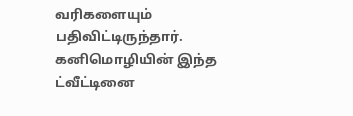வரிகளையும் பதிவிட்டிருந்தார். கனிமொழியின் இந்த ட்வீட்டினை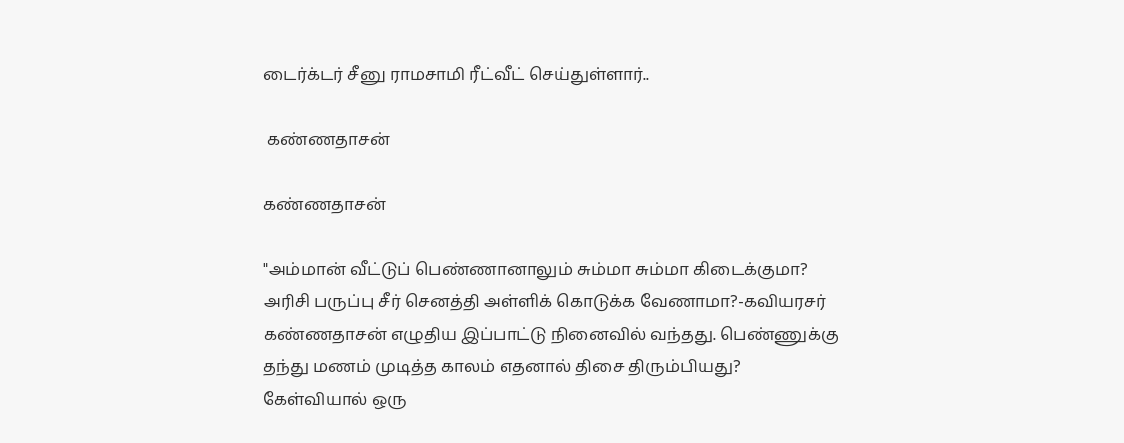டைர்க்டர் சீனு ராமசாமி ரீட்வீட் செய்துள்ளார்..

 கண்ணதாசன்

கண்ணதாசன்

"அம்மான் வீட்டுப் பெண்ணானாலும் சும்மா சும்மா கிடைக்குமா? அரிசி பருப்பு சீர் செனத்தி அள்ளிக் கொடுக்க வேணாமா?-கவியரசர் கண்ணதாசன் எழுதிய இப்பாட்டு நினைவில் வந்தது. பெண்ணுக்கு தந்து மணம் முடித்த காலம் எதனால் திசை திரும்பியது? கேள்வியால் ஒரு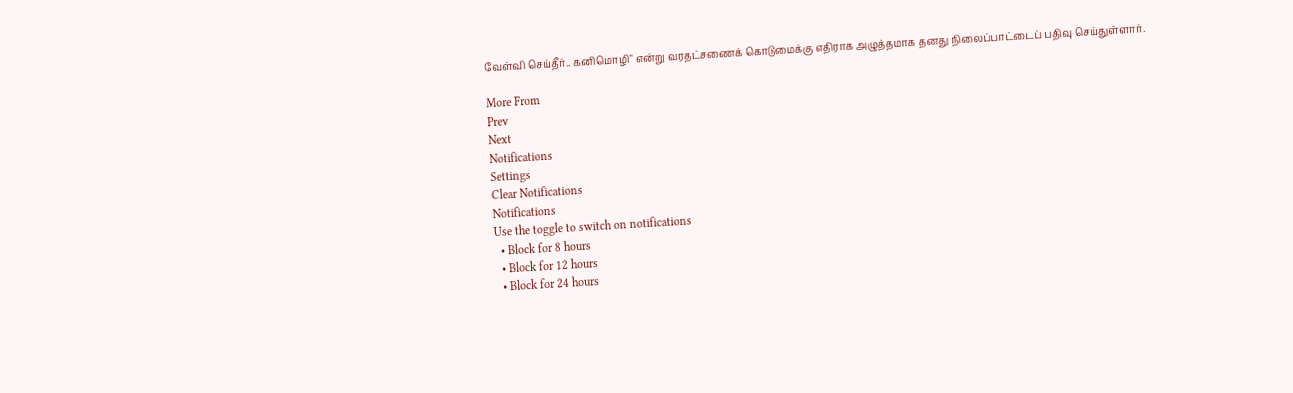வேள்வி செய்தீர்.. கனிமொழி" என்று வரதட்சணைக் கொடுமைக்கு எதிராக அழுத்தமாக தனது நிலைப்பாட்டைப் பதிவு செய்துள்ளார்.

More From
Prev
Next
Notifications
Settings
Clear Notifications
Notifications
Use the toggle to switch on notifications
  • Block for 8 hours
  • Block for 12 hours
  • Block for 24 hours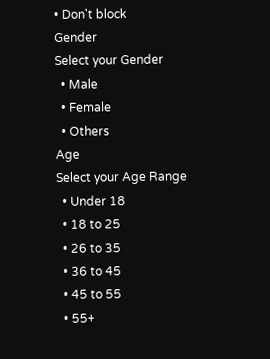• Don't block
Gender
Select your Gender
  • Male
  • Female
  • Others
Age
Select your Age Range
  • Under 18
  • 18 to 25
  • 26 to 35
  • 36 to 45
  • 45 to 55
  • 55+